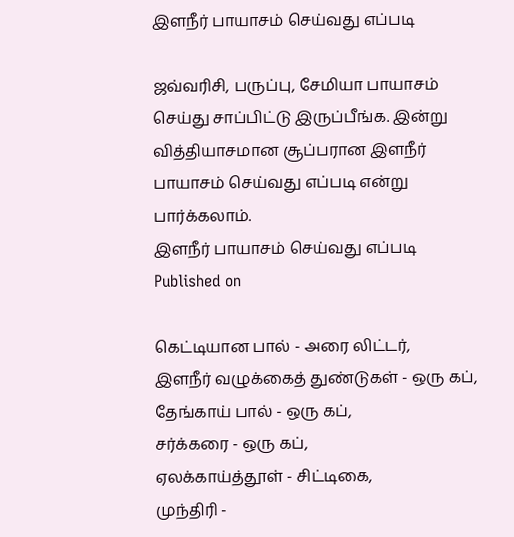இளநீர் பாயாசம் செய்வது எப்படி

ஜவ்வரிசி, பருப்பு, சேமியா பாயாசம் செய்து சாப்பிட்டு இருப்பீங்க. இன்று வித்தியாசமான சூப்பரான இளநீர் பாயாசம் செய்வது எப்படி என்று பார்க்கலாம்.
இளநீர் பாயாசம் செய்வது எப்படி
Published on

கெட்டியான பால் - அரை லிட்டர்,
இளநீர் வழுக்கைத் துண்டுகள் - ஒரு கப்,
தேங்காய் பால் - ஒரு கப்,
சர்க்கரை - ஒரு கப்,
ஏலக்காய்த்தூள் - சிட்டிகை,
முந்திரி -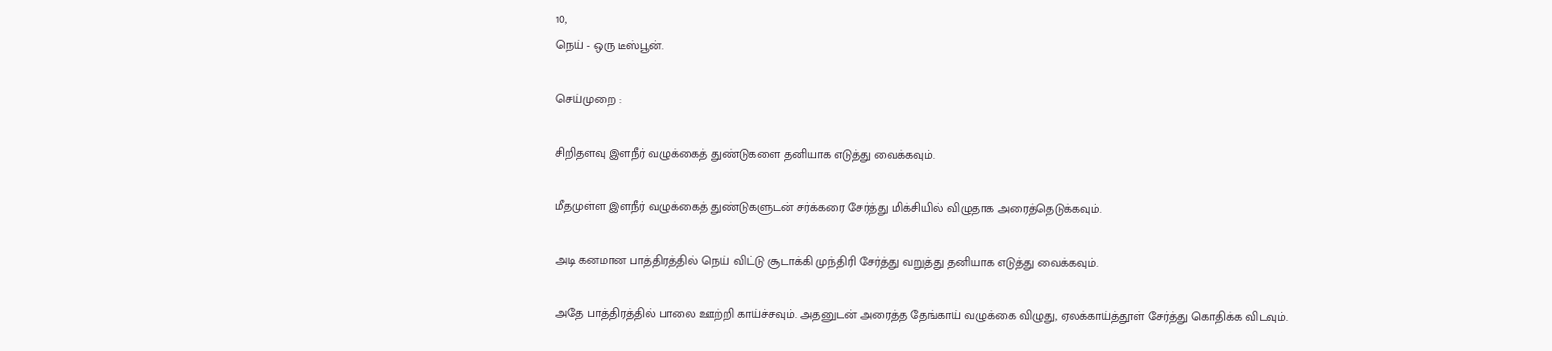10,
நெய் - ஒரு டீஸ்பூன்.

செய்முறை :

சிறிதளவு இளநீர் வழுக்கைத் துண்டுகளை தனியாக எடுத்து வைக்கவும்.

மீதமுள்ள இளநீர் வழுக்கைத் துண்டுகளுடன் சர்க்கரை சேர்த்து மிக்சியில் விழுதாக அரைத்தெடுக்கவும்.

அடி கனமான பாத்திரத்தில் நெய் விட்டு சூடாக்கி முந்திரி சேர்த்து வறுத்து தனியாக எடுத்து வைக்கவும்.

அதே பாத்திரத்தில் பாலை ஊற்றி காய்ச்சவும். அதனுடன் அரைத்த தேங்காய் வழுக்கை விழுது, ஏலக்காய்த்தூள் சேர்த்து கொதிக்க விடவும்.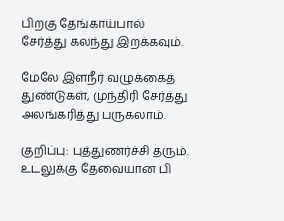பிறகு தேங்காய்பால் சேர்த்து கலந்து இறக்கவும்.

மேலே இளநீர் வழுக்கைத் துண்டுகள், முந்திரி சேர்த்து அலங்கரித்து பருகலாம்.

குறிப்பு: புத்துணர்ச்சி தரும். உடலுக்கு தேவையான பி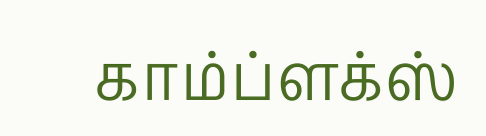காம்ப்ளக்ஸ்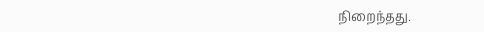நிறைந்தது.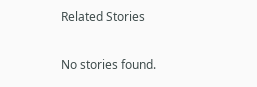Related Stories

No stories found.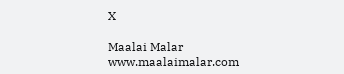X

Maalai Malar
www.maalaimalar.com